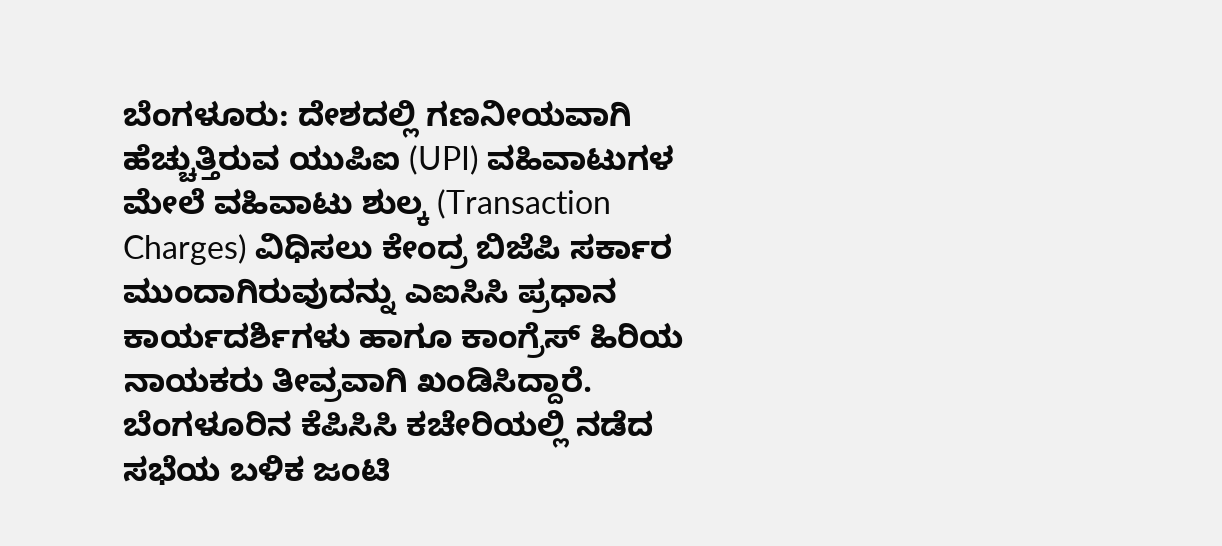ಬೆಂಗಳೂರು: ದೇಶದಲ್ಲಿ ಗಣನೀಯವಾಗಿ ಹೆಚ್ಚುತ್ತಿರುವ ಯುಪಿಐ (UPI) ವಹಿವಾಟುಗಳ ಮೇಲೆ ವಹಿವಾಟು ಶುಲ್ಕ (Transaction Charges) ವಿಧಿಸಲು ಕೇಂದ್ರ ಬಿಜೆಪಿ ಸರ್ಕಾರ ಮುಂದಾಗಿರುವುದನ್ನು ಎಐಸಿಸಿ ಪ್ರಧಾನ ಕಾರ್ಯದರ್ಶಿಗಳು ಹಾಗೂ ಕಾಂಗ್ರೆಸ್ ಹಿರಿಯ ನಾಯಕರು ತೀವ್ರವಾಗಿ ಖಂಡಿಸಿದ್ದಾರೆ. ಬೆಂಗಳೂರಿನ ಕೆಪಿಸಿಸಿ ಕಚೇರಿಯಲ್ಲಿ ನಡೆದ ಸಭೆಯ ಬಳಿಕ ಜಂಟಿ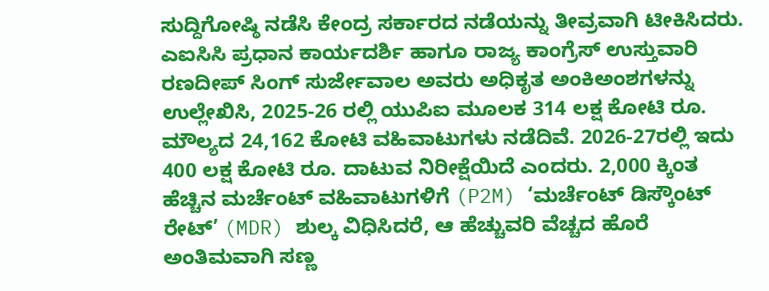ಸುದ್ದಿಗೋಷ್ಠಿ ನಡೆಸಿ ಕೇಂದ್ರ ಸರ್ಕಾರದ ನಡೆಯನ್ನು ತೀವ್ರವಾಗಿ ಟೀಕಿಸಿದರು.
ಎಐಸಿಸಿ ಪ್ರಧಾನ ಕಾರ್ಯದರ್ಶಿ ಹಾಗೂ ರಾಜ್ಯ ಕಾಂಗ್ರೆಸ್ ಉಸ್ತುವಾರಿ ರಣದೀಪ್ ಸಿಂಗ್ ಸುರ್ಜೇವಾಲ ಅವರು ಅಧಿಕೃತ ಅಂಕಿಅಂಶಗಳನ್ನು ಉಲ್ಲೇಖಿಸಿ, 2025-26 ರಲ್ಲಿ ಯುಪಿಐ ಮೂಲಕ 314 ಲಕ್ಷ ಕೋಟಿ ರೂ. ಮೌಲ್ಯದ 24,162 ಕೋಟಿ ವಹಿವಾಟುಗಳು ನಡೆದಿವೆ. 2026-27ರಲ್ಲಿ ಇದು 400 ಲಕ್ಷ ಕೋಟಿ ರೂ. ದಾಟುವ ನಿರೀಕ್ಷೆಯಿದೆ ಎಂದರು. 2,000 ಕ್ಕಿಂತ ಹೆಚ್ಚಿನ ಮರ್ಚೆಂಟ್ ವಹಿವಾಟುಗಳಿಗೆ (P2M) ‘ಮರ್ಚೆಂಟ್ ಡಿಸ್ಕೌಂಟ್ ರೇಟ್’ (MDR) ಶುಲ್ಕ ವಿಧಿಸಿದರೆ, ಆ ಹೆಚ್ಚುವರಿ ವೆಚ್ಚದ ಹೊರೆ ಅಂತಿಮವಾಗಿ ಸಣ್ಣ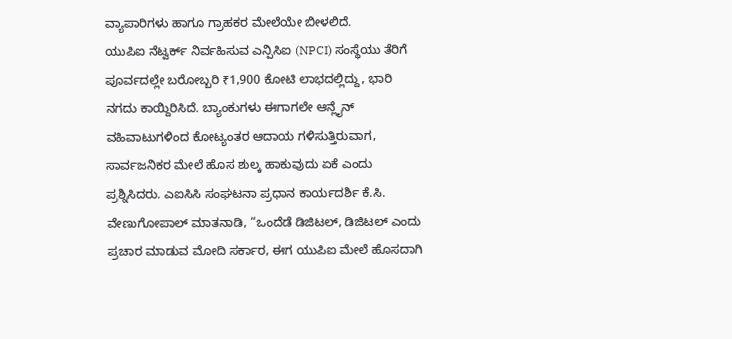ವ್ಯಾಪಾರಿಗಳು ಹಾಗೂ ಗ್ರಾಹಕರ ಮೇಲೆಯೇ ಬೀಳಲಿದೆ.
ಯುಪಿಐ ನೆಟ್ವರ್ಕ್ ನಿರ್ವಹಿಸುವ ಎನ್ಪಿಸಿಐ (NPCI) ಸಂಸ್ಥೆಯು ತೆರಿಗೆ ಪೂರ್ವದಲ್ಲೇ ಬರೋಬ್ಬರಿ ₹1,900 ಕೋಟಿ ಲಾಭದಲ್ಲಿದ್ದು, ಭಾರಿ ನಗದು ಕಾಯ್ದಿರಿಸಿದೆ. ಬ್ಯಾಂಕುಗಳು ಈಗಾಗಲೇ ಆನ್ಲೈನ್ ವಹಿವಾಟುಗಳಿಂದ ಕೋಟ್ಯಂತರ ಆದಾಯ ಗಳಿಸುತ್ತಿರುವಾಗ, ಸಾರ್ವಜನಿಕರ ಮೇಲೆ ಹೊಸ ಶುಲ್ಕ ಹಾಕುವುದು ಏಕೆ ಎಂದು ಪ್ರಶ್ನಿಸಿದರು. ಎಐಸಿಸಿ ಸಂಘಟನಾ ಪ್ರಧಾನ ಕಾರ್ಯದರ್ಶಿ ಕೆ.ಸಿ. ವೇಣುಗೋಪಾಲ್ ಮಾತನಾಡಿ, “ಒಂದೆಡೆ ಡಿಜಿಟಲ್, ಡಿಜಿಟಲ್ ಎಂದು ಪ್ರಚಾರ ಮಾಡುವ ಮೋದಿ ಸರ್ಕಾರ, ಈಗ ಯುಪಿಐ ಮೇಲೆ ಹೊಸದಾಗಿ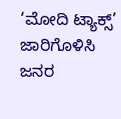‘ಮೋದಿ ಟ್ಯಾಕ್ಸ್’ ಜಾರಿಗೊಳಿಸಿ ಜನರ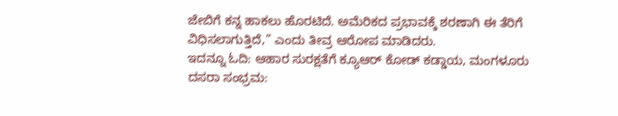ಜೇಬಿಗೆ ಕನ್ನ ಹಾಕಲು ಹೊರಟಿದೆ. ಅಮೆರಿಕದ ಪ್ರಭಾವಕ್ಕೆ ಶರಣಾಗಿ ಈ ತೆರಿಗೆ ವಿಧಿಸಲಾಗುತ್ತಿದೆ,” ಎಂದು ತೀವ್ರ ಆರೋಪ ಮಾಡಿದರು.
ಇದನ್ನೂ ಓದಿ: ಆಹಾರ ಸುರಕ್ಷತೆಗೆ ಕ್ಯೂಆರ್ ಕೋಡ್ ಕಡ್ಡಾಯ, ಮಂಗಳೂರು ದಸರಾ ಸಂಭ್ರಮ: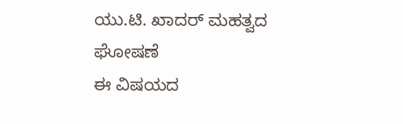ಯು.ಟಿ. ಖಾದರ್ ಮಹತ್ವದ ಘೋಷಣೆ
ಈ ವಿಷಯದ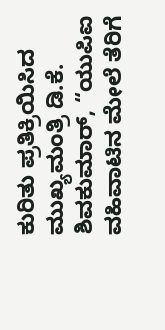ಕುರಿತು ಪ್ರತಿಕ್ರಿಯಿಸಿದ ಮುಖ್ಯಮಂತ್ರಿ ಡಿ.ಕೆ. ಶಿವಕುಮಾರ್, “ಯುಪಿಐ ವಹಿವಾಟಿನ ಮೇಲೆ ತೆರಿಗೆ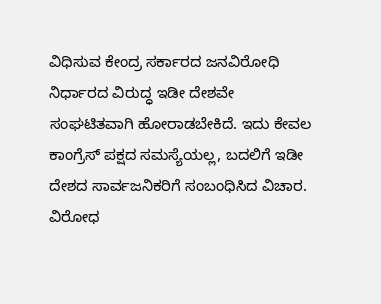ವಿಧಿಸುವ ಕೇಂದ್ರ ಸರ್ಕಾರದ ಜನವಿರೋಧಿ ನಿರ್ಧಾರದ ವಿರುದ್ಧ ಇಡೀ ದೇಶವೇ ಸಂಘಟಿತವಾಗಿ ಹೋರಾಡಬೇಕಿದೆ. ಇದು ಕೇವಲ ಕಾಂಗ್ರೆಸ್ ಪಕ್ಷದ ಸಮಸ್ಯೆಯಲ್ಲ, ಬದಲಿಗೆ ಇಡೀ ದೇಶದ ಸಾರ್ವಜನಿಕರಿಗೆ ಸಂಬಂಧಿಸಿದ ವಿಚಾರ. ವಿರೋಧ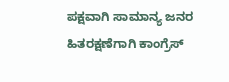ಪಕ್ಷವಾಗಿ ಸಾಮಾನ್ಯ ಜನರ ಹಿತರಕ್ಷಣೆಗಾಗಿ ಕಾಂಗ್ರೆಸ್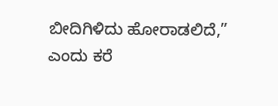ಬೀದಿಗಿಳಿದು ಹೋರಾಡಲಿದೆ,” ಎಂದು ಕರೆ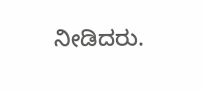ನೀಡಿದರು.